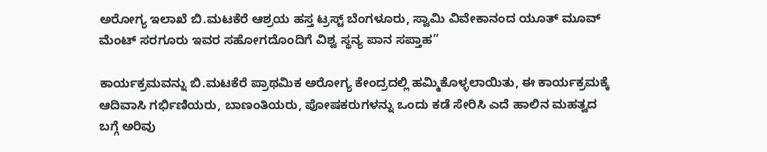ಅರೋಗ್ಯ ಇಲಾಖೆ ಬಿ.ಮಟಕೆರೆ ಆಶ್ರಯ ಹಸ್ತ ಟ್ರಸ್ಟ್ ಬೆಂಗಳೂರು, ಸ್ವಾಮಿ ವಿವೇಕಾನಂದ ಯೂತ್ ಮೂವ್ ಮೆಂಟ್ ಸರಗೂರು ಇವರ ಸಹೋಗದೊಂದಿಗೆ ವಿಶ್ವ ಸ್ಥನ್ಯ ಪಾನ ಸಪ್ತಾಹ”

ಕಾರ್ಯಕ್ರಮವನ್ನು ಬಿ.ಮಟಕೆರೆ ಪ್ರಾಥಮಿಕ ಅರೋಗ್ಯ ಕೇಂದ್ರದಲ್ಲಿ ಹಮ್ಮಿಕೊಳ್ಳಲಾಯಿತು, ಈ ಕಾರ್ಯಕ್ರಮಕ್ಕೆ ಆದಿವಾಸಿ ಗರ್ಭಿಣಿಯರು, ಬಾಣಂತಿಯರು, ಪೋಷಕರುಗಳನ್ನು ಒಂದು ಕಡೆ ಸೇರಿಸಿ ಎದೆ ಹಾಲಿನ ಮಹತ್ವದ ಬಗ್ಗೆ ಅರಿವು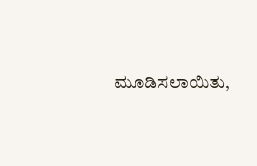ಮೂಡಿಸಲಾಯಿತು,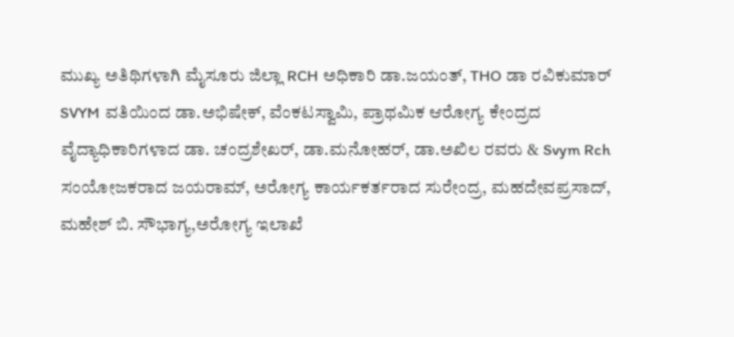ಮುಖ್ಯ ಅತಿಥಿಗಳಾಗಿ ಮೈಸೂರು ಜಿಲ್ಲಾ RCH ಅಧಿಕಾರಿ ಡಾ.ಜಯಂತ್, THO ಡಾ ರವಿಕುಮಾರ್ SVYM ವತಿಯಿಂದ ಡಾ.ಅಭಿಷೇಕ್, ವೆಂಕಟಸ್ವಾಮಿ, ಪ್ರಾಥಮಿಕ ಆರೋಗ್ಯ ಕೇಂದ್ರದ ವೈದ್ಯಾಧಿಕಾರಿಗಳಾದ ಡಾ. ಚಂದ್ರಶೇಖರ್, ಡಾ.ಮನೋಹರ್, ಡಾ.ಅಖಿಲ ರವರು & Svym Rch ಸಂಯೋಜಕರಾದ ಜಯರಾಮ್, ಅರೋಗ್ಯ ಕಾರ್ಯಕರ್ತರಾದ ಸುರೇಂದ್ರ, ಮಹದೇವಪ್ರಸಾದ್, ಮಹೇಶ್ ಬಿ. ಸೌಭಾಗ್ಯ,ಅರೋಗ್ಯ ಇಲಾಖೆ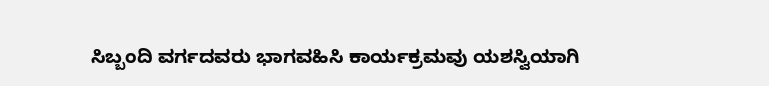ಸಿಬ್ಬಂದಿ ವರ್ಗದವರು ಭಾಗವಹಿಸಿ ಕಾರ್ಯಕ್ರಮವು ಯಶಸ್ವಿಯಾಗಿ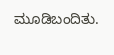ಮೂಡಿಬಂದಿತು.